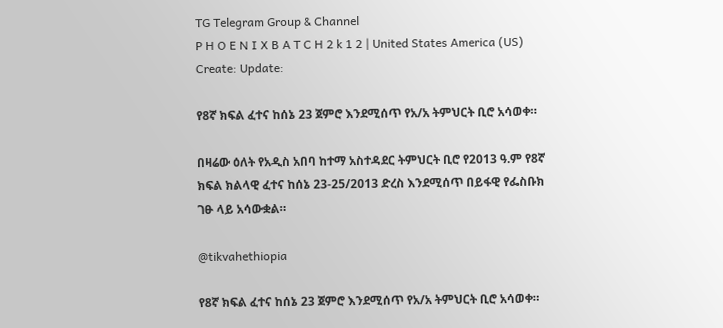TG Telegram Group & Channel
P H O E N I X B A T C H 2 k 1 2 | United States America (US)
Create: Update:

የ8ኛ ክፍል ፈተና ከሰኔ 23 ጀምሮ እንደሚሰጥ የአ/አ ትምህርት ቢሮ አሳወቀ።

በዛሬው ዕለት የአዲስ አበባ ከተማ አስተዳደር ትምህርት ቢሮ የ2013 ዓ.ም የ8ኛ ክፍል ክልላዊ ፈተና ከሰኔ 23-25/2013 ድረስ እንደሚሰጥ በይፋዊ የፌስቡክ ገፁ ላይ አሳውቋል።

@tikvahethiopia

የ8ኛ ክፍል ፈተና ከሰኔ 23 ጀምሮ እንደሚሰጥ የአ/አ ትምህርት ቢሮ አሳወቀ።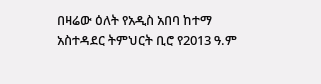በዛሬው ዕለት የአዲስ አበባ ከተማ አስተዳደር ትምህርት ቢሮ የ2013 ዓ.ም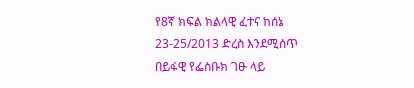የ8ኛ ክፍል ክልላዊ ፈተና ከሰኔ 23-25/2013 ድረስ እንደሚሰጥ በይፋዊ የፌስቡክ ገፁ ላይ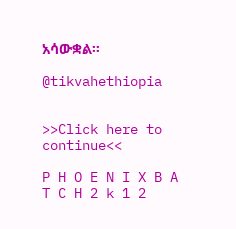አሳውቋል።

@tikvahethiopia


>>Click here to continue<<

P H O E N I X B A T C H 2 k 1 2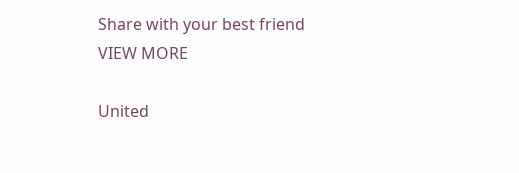Share with your best friend
VIEW MORE

United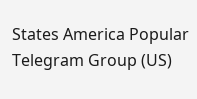States America Popular Telegram Group (US)